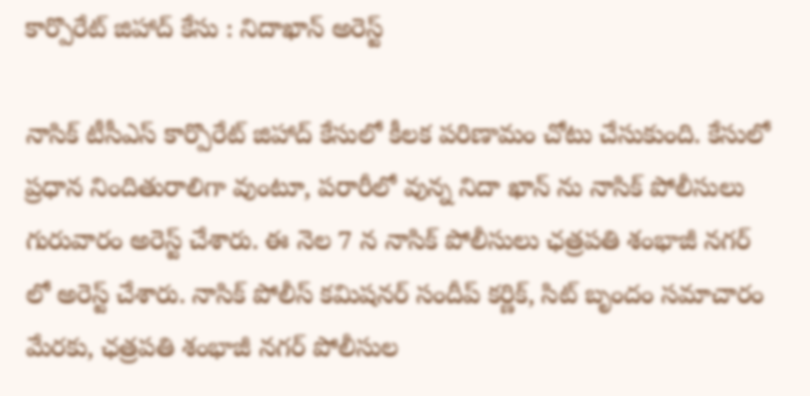కార్పొరేట్ జిహాద్ కేసు : నిదాఖాన్ అరెస్ట్

నాసిక్ టీసీఎస్ కార్పొరేట్ జిహాద్ కేసులో కీలక పరిణామం చోటు చేసుకుంది. కేసులో ప్రధాన నిందితురాలిగా వుంటూ, పరారీలో వున్న నిదా ఖాన్ ను నాసిక్ పోలీసులు గురువారం అరెస్ట్ చేశారు. ఈ నెల 7 న నాసిక్ పోలీసులు ఛత్రపతి శంభాజీ నగర్ లో అరెస్ట్ చేశారు. నాసిక్ పోలీస్ కమిషనర్ సందీప్ కర్ణిక్, సిట్ బృందం సమాచారం మేరకు, ఛత్రపతి శంభాజీ నగర్ పోలీసుల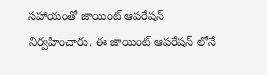సహాయంతో జాయింట్ ఆపరేషన్ నిర్వహించారు. ఈ జాయింట్ ఆపరేషన్ లోనే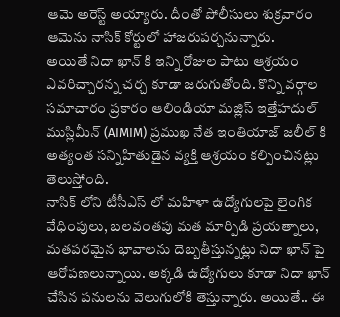ఆమె అరెస్ట్ అయ్యారు. దీంతో పోలీసులు శుక్రవారం ఆమెను నాసిక్ కోర్టులో హాజరుపర్చనున్నారు.
అయితే నిదా ఖాన్ కి ఇన్ని రోజుల పాటు ఆశ్రయం ఎవరిచ్చారన్న చర్చ కూడా జరుగుతోంది. కొన్ని వర్గాల సమాచారం ప్రకారం ఆలిండియా మజ్లిస్ ఇత్తేహదుల్ ముస్లిమీన్ (AIMIM) ప్రముఖ నేత ఇంతియాజ్ జలీల్ కి అత్యంత సన్నిహితుడైన వ్యక్తి ఆశ్రయం కల్పించినట్లు తెలుస్తోంది.
నాసిక్ లోని టీసీఎస్ లో మహిళా ఉద్యోగులపై లైంగిక వేధింపులు, బలవంతపు మత మార్పిడి ప్రయత్నాలు, మతపరమైన భావాలను దెబ్బతీస్తున్నట్లు నిదా ఖాన్ పై ఆరోపణలున్నాయి. అక్కడి ఉద్యోగులు కూడా నిదా ఖాన్ చేసిన పనులను వెలుగులోకి తెస్తున్నారు. అయితే.. ఈ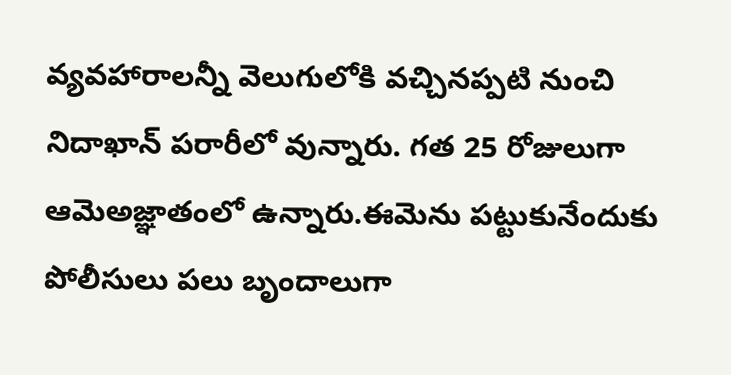వ్యవహారాలన్నీ వెలుగులోకి వచ్చినప్పటి నుంచి నిదాఖాన్ పరారీలో వున్నారు. గత 25 రోజులుగా ఆమెఅజ్ఞాతంలో ఉన్నారు.ఈమెను పట్టుకునేందుకు పోలీసులు పలు బృందాలుగా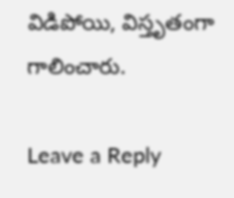విడిపోయి, విస్తృతంగా గాలించారు.

Leave a Reply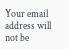Your email address will not be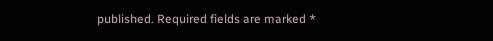published. Required fields are marked *